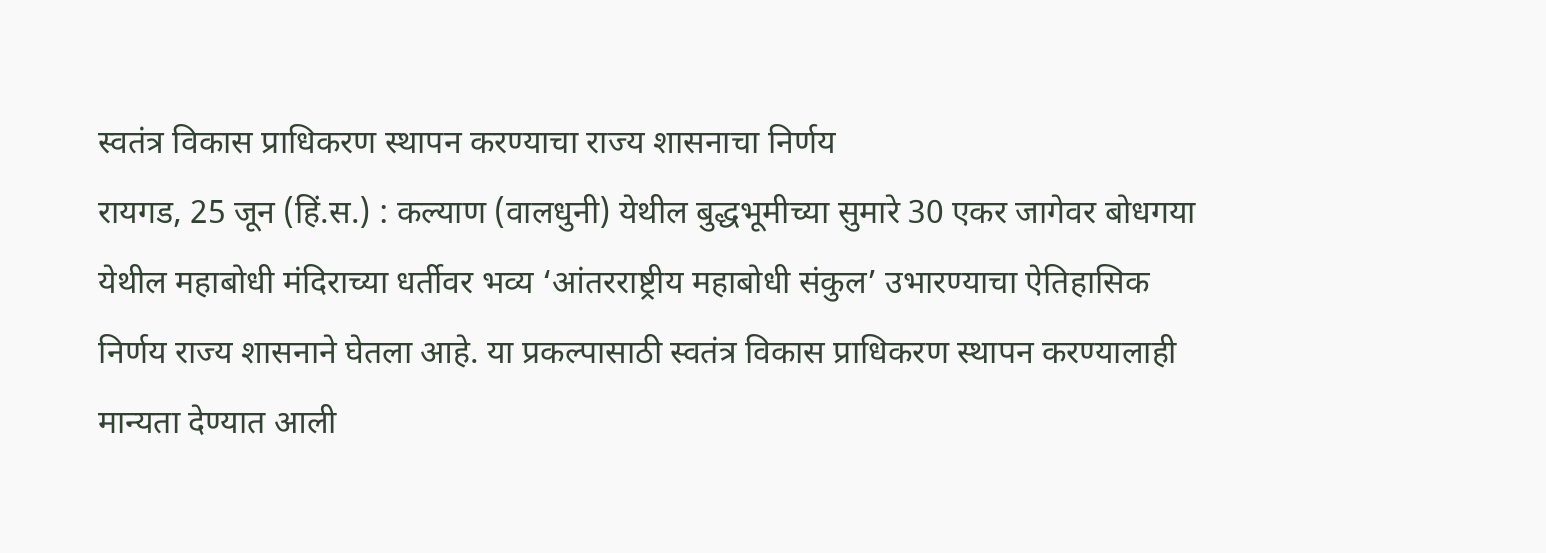स्वतंत्र विकास प्राधिकरण स्थापन करण्याचा राज्य शासनाचा निर्णय
रायगड, 25 जून (हिं.स.) : कल्याण (वालधुनी) येथील बुद्धभूमीच्या सुमारे 30 एकर जागेवर बोधगया येथील महाबोधी मंदिराच्या धर्तीवर भव्य ‘आंतरराष्ट्रीय महाबोधी संकुल’ उभारण्याचा ऐतिहासिक निर्णय राज्य शासनाने घेतला आहे. या प्रकल्पासाठी स्वतंत्र विकास प्राधिकरण स्थापन करण्यालाही मान्यता देण्यात आली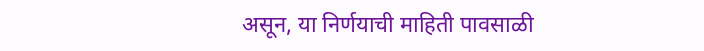असून, या निर्णयाची माहिती पावसाळी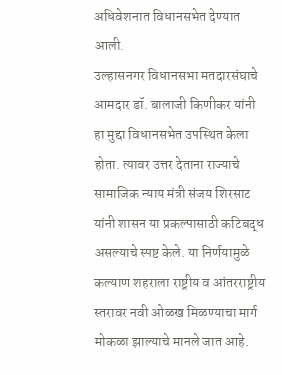अधिवेशनात विधानसभेत देण्यात आली.
उल्हासनगर विधानसभा मतदारसंघाचे आमदार डॉ. बालाजी किणीकर यांनी हा मुद्दा विधानसभेत उपस्थित केला होता. त्यावर उत्तर देताना राज्याचे सामाजिक न्याय मंत्री संजय शिरसाट यांनी शासन या प्रकल्पासाठी कटिबद्ध असल्याचे स्पष्ट केले. या निर्णयामुळे कल्याण शहराला राष्ट्रीय व आंतरराष्ट्रीय स्तरावर नवी ओळख मिळण्याचा मार्ग मोकळा झाल्याचे मानले जात आहे.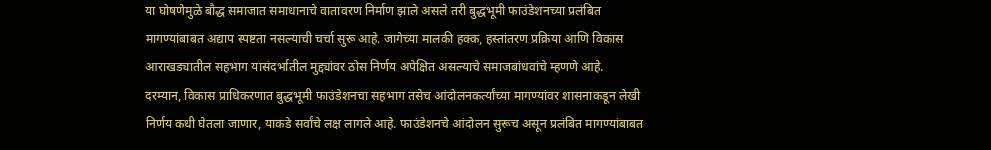या घोषणेमुळे बौद्ध समाजात समाधानाचे वातावरण निर्माण झाले असले तरी बुद्धभूमी फाउंडेशनच्या प्रलंबित मागण्यांबाबत अद्याप स्पष्टता नसल्याची चर्चा सुरू आहे. जागेच्या मालकी हक्क, हस्तांतरण प्रक्रिया आणि विकास आराखड्यातील सहभाग यासंदर्भातील मुद्द्यांवर ठोस निर्णय अपेक्षित असल्याचे समाजबांधवांचे म्हणणे आहे.
दरम्यान, विकास प्राधिकरणात बुद्धभूमी फाउंडेशनचा सहभाग तसेच आंदोलनकर्त्यांच्या मागण्यांवर शासनाकडून लेखी निर्णय कधी घेतला जाणार, याकडे सर्वांचे लक्ष लागले आहे. फाउंडेशनचे आंदोलन सुरूच असून प्रलंबित मागण्यांबाबत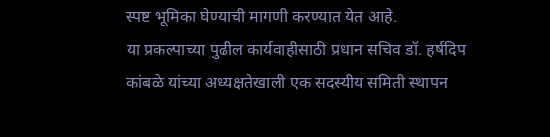स्पष्ट भूमिका घेण्याची मागणी करण्यात येत आहे.
या प्रकल्पाच्या पुढील कार्यवाहीसाठी प्रधान सचिव डॉ. हर्षदिप कांबळे यांच्या अध्यक्षतेखाली एक सदस्यीय समिती स्थापन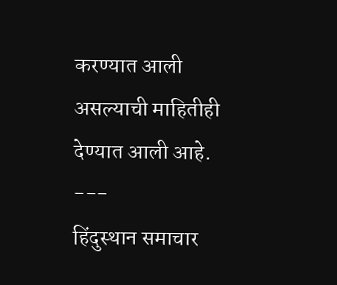करण्यात आली असल्याची माहितीही देण्यात आली आहे.
---
हिंदुस्थान समाचार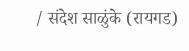/ संदेश साळुंके (रायगड)